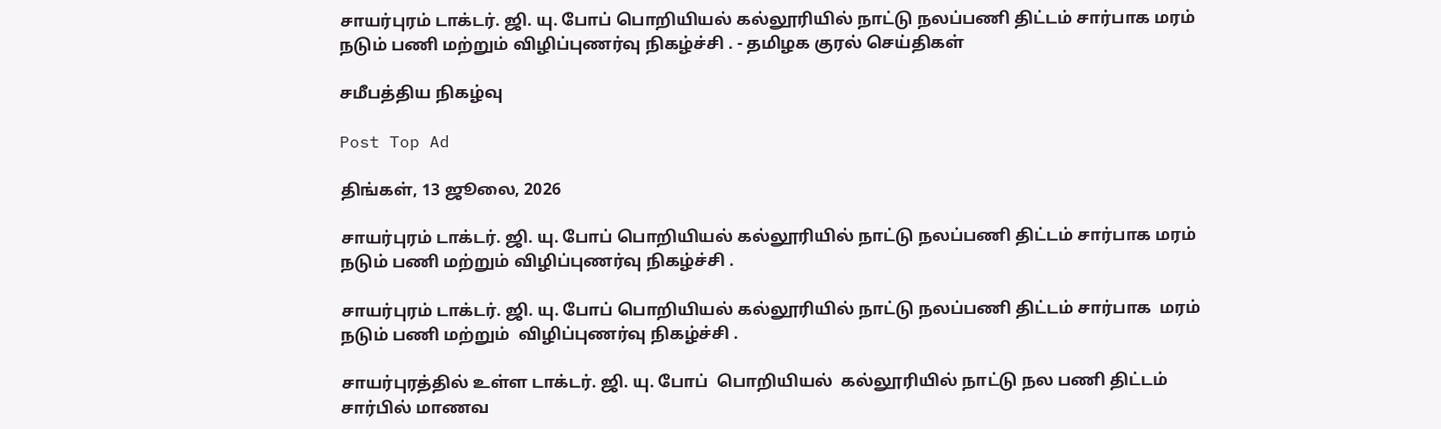சாயர்புரம் டாக்டர். ஜி. யு. போப் பொறியியல் கல்லூரியில் நாட்டு நலப்பணி திட்டம் சார்பாக மரம் நடும் பணி மற்றும் விழிப்புணர்வு நிகழ்ச்சி . - தமிழக குரல் செய்திகள்

சமீபத்திய நிகழ்வு

Post Top Ad

திங்கள், 13 ஜூலை, 2026

சாயர்புரம் டாக்டர். ஜி. யு. போப் பொறியியல் கல்லூரியில் நாட்டு நலப்பணி திட்டம் சார்பாக மரம் நடும் பணி மற்றும் விழிப்புணர்வு நிகழ்ச்சி .

சாயர்புரம் டாக்டர். ஜி. யு. போப் பொறியியல் கல்லூரியில் நாட்டு நலப்பணி திட்டம் சார்பாக  மரம் நடும் பணி மற்றும்  விழிப்புணர்வு நிகழ்ச்சி .

சாயர்புரத்தில் உள்ள டாக்டர். ஜி. யு. போப்  பொறியியல்  கல்லூரியில் நாட்டு நல பணி திட்டம் சார்பில் மாணவ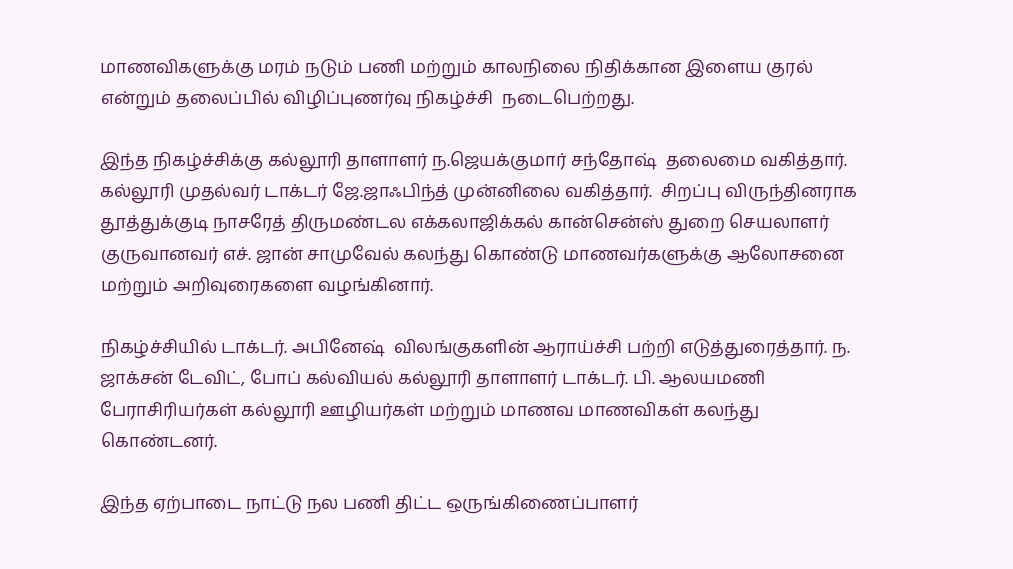மாணவிகளுக்கு மரம் நடும் பணி மற்றும் காலநிலை நிதிக்கான இளைய குரல் என்றும் தலைப்பில் விழிப்புணர்வு நிகழ்ச்சி  நடைபெற்றது.

இந்த நிகழ்ச்சிக்கு கல்லூரி தாளாளர் ந.ஜெயக்குமார் சந்தோஷ்  தலைமை வகித்தார். கல்லூரி முதல்வர் டாக்டர் ஜே.ஜாஃபிந்த் முன்னிலை வகித்தார்.  சிறப்பு விருந்தினராக தூத்துக்குடி நாசரேத் திருமண்டல எக்கலாஜிக்கல் கான்சென்ஸ் துறை செயலாளர் குருவானவர் எச். ஜான் சாமுவேல் கலந்து கொண்டு மாணவர்களுக்கு ஆலோசனை மற்றும் அறிவுரைகளை வழங்கினார்.

நிகழ்ச்சியில் டாக்டர். அபினேஷ்  விலங்குகளின் ஆராய்ச்சி பற்றி எடுத்துரைத்தார். ந. ஜாக்சன் டேவிட், போப் கல்வியல் கல்லூரி தாளாளர் டாக்டர். பி. ஆலயமணி பேராசிரியர்கள் கல்லூரி ஊழியர்கள் மற்றும் மாணவ மாணவிகள் கலந்து கொண்டனர்.

இந்த ஏற்பாடை நாட்டு நல பணி திட்ட ஒருங்கிணைப்பாளர்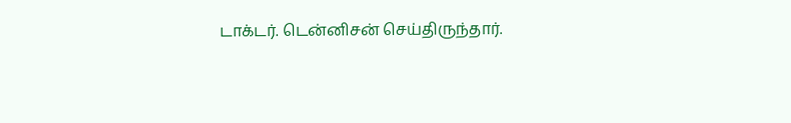டாக்டர். டென்னிசன் செய்திருந்தார்.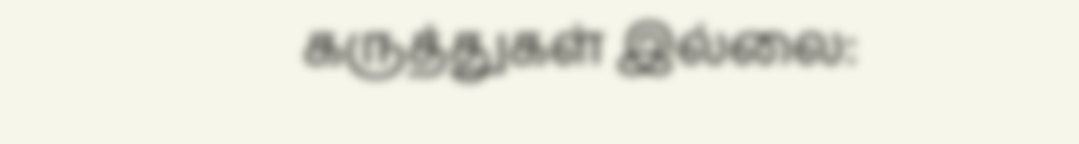கருத்துகள் இல்லை: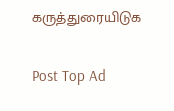கருத்துரையிடுக

Post Top Ad